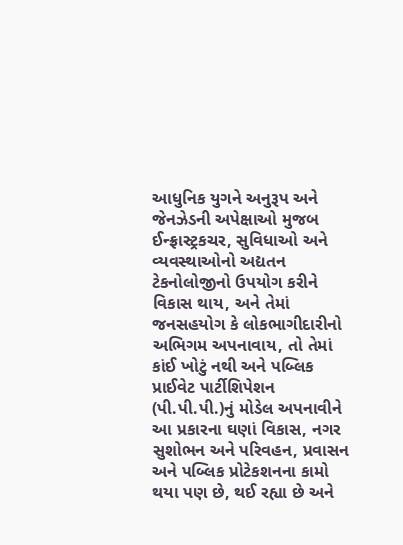આધુનિક યુગને અનુરૂપ અને જેનઝેડની અપેક્ષાઓ મુજબ ઈન્ફ્રાસ્ટ્રકચર, સુવિધાઓ અને વ્યવસ્થાઓનો અદ્યતન ટેકનોલોજીનો ઉપયોગ કરીને વિકાસ થાય, અને તેમાં જનસહયોગ કે લોકભાગીદારીનો અભિગમ અપનાવાય, તો તેમાં કાંઈ ખોટું નથી અને પબ્લિક પ્રાઈવેટ પાર્ટીશિપેશન (પી.પી.પી.)નું મોડેલ અપનાવીને આ પ્રકારના ઘણાં વિકાસ, નગર સુશોભન અને પરિવહન, પ્રવાસન અને પબ્લિક પ્રોટેકશનના કામો થયા પણ છે, થઈ રહ્યા છે અને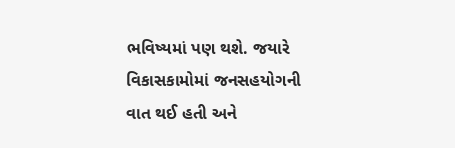ભવિષ્યમાં પણ થશે. જયારે વિકાસકામોમાં જનસહયોગની વાત થઈ હતી અને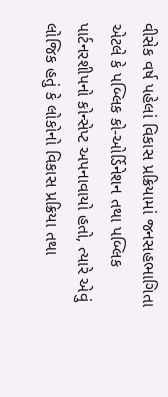વીસેક વર્ષ પહેલાં વિકાસ પ્રક્રિયામાં જનસહભાગિતા એટલે કે પબ્લિક કો-ઓર્ડિનેશન તથા પબ્લિક પાર્ટનરશીપનો કોન્સેપ્ટ અપનાવાયો હતો, ત્યારે એવું લોજિક હતું કે લોકોનો વિકાસ પ્રક્રિયા તથા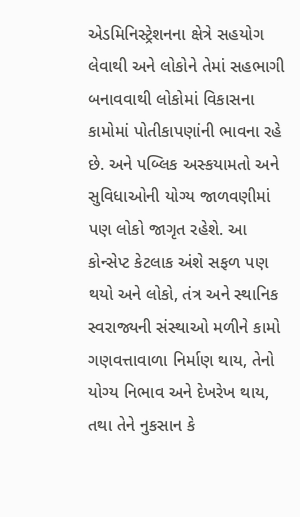એડમિનિસ્ટ્રેશનના ક્ષેત્રે સહયોગ લેવાથી અને લોકોને તેમાં સહભાગી બનાવવાથી લોકોમાં વિકાસના કામોમાં પોતીકાપણાંની ભાવના રહે છે. અને પબ્લિક અસ્કયામતો અને સુવિધાઓની યોગ્ય જાળવણીમાં પણ લોકો જાગૃત રહેશે. આ કોન્સેપ્ટ કેટલાક અંશે સફળ પણ થયો અને લોકો, તંત્ર અને સ્થાનિક સ્વરાજ્યની સંસ્થાઓ મળીને કામો ગણવત્તાવાળા નિર્માણ થાય, તેનો યોગ્ય નિભાવ અને દેખરેખ થાય, તથા તેને નુકસાન કે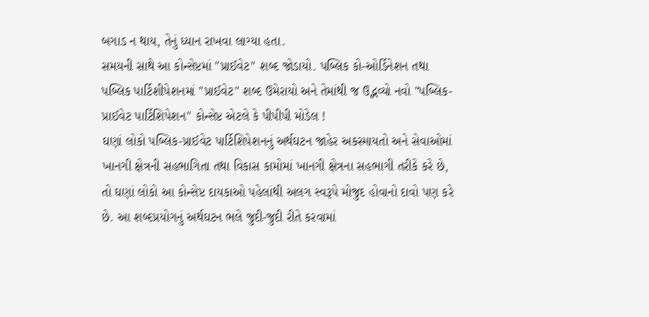બગાડ ન થાય, તેનું ધ્યાન રાખવા લાગ્યા હતા.
સમયની સાથે આ કોન્સેપ્ટમાં "પ્રાઈવેટ" શબ્દ જોડાયો. પબ્લિક કો-ઓર્ડિનેશન તથા પબ્લિક પાર્ટિશીપેશનમાં "પ્રાઈવેટ" શબ્દ ઉમેરાયો અને તેમાંથી જ ઉદ્ભવ્યો નવો "પબ્લિક-પ્રાઈવેટ પાર્ટિશિપેશન" કોન્સેપ્ટ એટલે કે પીપીપી મોડેલ !
ઘણાં લોકો પબ્લિક-પ્રાઈવેટ પાર્ટિશિપેશનનું અર્થઘટન જાહેર અકસ્માયતો અને સેવાઓમાં ખાનગી ક્ષેત્રની સહભાગિતા તથા વિકાસ કામોમાં ખાનગી ક્ષેત્રના સહભાગી તરીકે કરે છે, તો ઘણાં લોકો આ કોન્સેપ્ટ દાયકાઓ પહેલાંથી અલગ સ્વરૂપે મોજુદ હોવાનો દાવો પણ કરે છે. આ શબ્દપ્રયોગનું અર્થઘટન ભલે જુદી-જુદી રીતે કરવામાં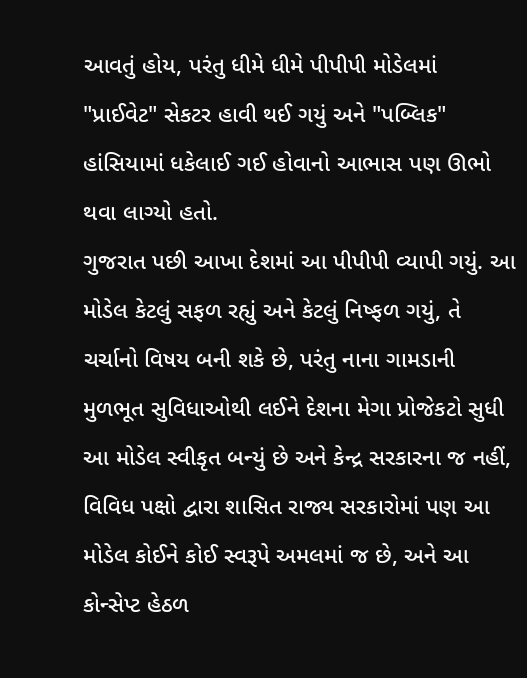આવતું હોય, પરંતુ ધીમે ધીમે પીપીપી મોડેલમાં "પ્રાઈવેટ" સેકટર હાવી થઈ ગયું અને "પબ્લિક" હાંસિયામાં ધકેલાઈ ગઈ હોવાનો આભાસ પણ ઊભો થવા લાગ્યો હતો.
ગુજરાત પછી આખા દેશમાં આ પીપીપી વ્યાપી ગયું. આ મોડેલ કેટલું સફળ રહ્યું અને કેટલું નિષ્ફળ ગયું, તે ચર્ચાનો વિષય બની શકે છે, પરંતુ નાના ગામડાની મુળભૂત સુવિધાઓથી લઈને દેશના મેગા પ્રોજેકટો સુધી આ મોડેલ સ્વીકૃત બન્યું છે અને કેન્દ્ર સરકારના જ નહીં, વિવિધ પક્ષો દ્વારા શાસિત રાજ્ય સરકારોમાં પણ આ મોડેલ કોઈને કોઈ સ્વરૂપે અમલમાં જ છે, અને આ કોન્સેપ્ટ હેઠળ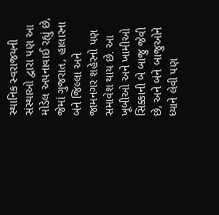સ્થાનિક સ્વરાજયની સંસ્થાઓ દ્વારા પણ આ મોડેલ અપનાવાઈ રહ્યું છે, જેમાં ગુજરાત, હાલારના બંને જિલ્લા અને જામનગર શહેરનો પણ સમાવેશ થાય છે. આ ખૂબીઓ અને ખામીઓ સિક્કાની બે બાજુ જેવી છે, અને બંને બાજુઓને ધ્યાને લેવી પણ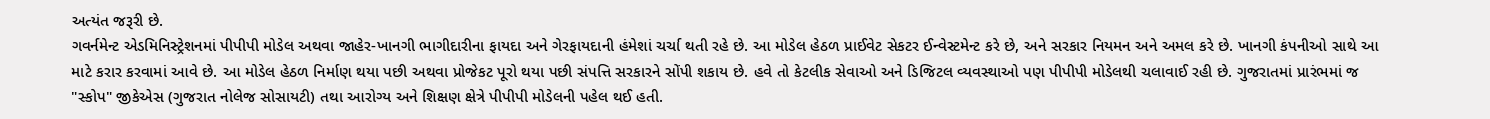અત્યંત જરૂરી છે.
ગવર્નમેન્ટ એડમિનિસ્ટ્રેશનમાં પીપીપી મોડેલ અથવા જાહેર-ખાનગી ભાગીદારીના ફાયદા અને ગેરફાયદાની હંમેશાં ચર્ચા થતી રહે છે. આ મોડેલ હેઠળ પ્રાઈવેટ સેકટર ઈન્વેસ્ટમેન્ટ કરે છે, અને સરકાર નિયમન અને અમલ કરે છે. ખાનગી કંપનીઓ સાથે આ માટે કરાર કરવામાં આવે છે. આ મોડેલ હેઠળ નિર્માણ થયા પછી અથવા પ્રોજેકટ પૂરો થયા પછી સંપત્તિ સરકારને સોંપી શકાય છે. હવે તો કેટલીક સેવાઓ અને ડિજિટલ વ્યવસ્થાઓ પણ પીપીપી મોડેલથી ચલાવાઈ રહી છે. ગુજરાતમાં પ્રારંભમાં જ "સ્કોપ" જીકેએસ (ગુજરાત નોલેજ સોસાયટી) તથા આરોગ્ય અને શિક્ષણ ક્ષેત્રે પીપીપી મોડેલની પહેલ થઈ હતી.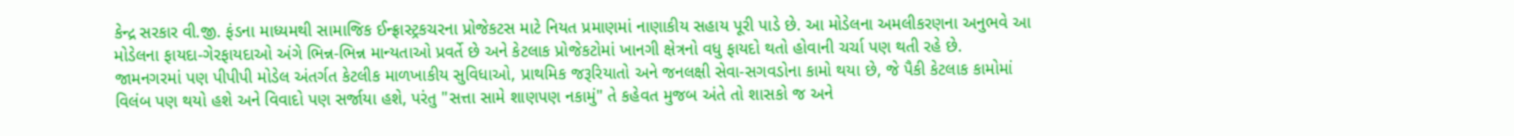કેન્દ્ર સરકાર વી.જી. ફંડના માધ્યમથી સામાજિક ઈન્ફ્રાસ્ટ્રકચરના પ્રોજેકટસ માટે નિયત પ્રમાણમાં નાણાકીય સહાય પૂરી પાડે છે. આ મોડેલના અમલીકરણના અનુભવે આ મોડેલના ફાયદા-ગેરફાયદાઓ અંગે ભિન્ન-ભિન્ન માન્યતાઓ પ્રવર્તે છે અને કેટલાક પ્રોજેકટોમાં ખાનગી ક્ષેત્રનો વધુ ફાયદો થતો હોવાની ચર્ચા પણ થતી રહે છે.
જામનગરમાં પણ પીપીપી મોડેલ અંતર્ગત કેટલીક માળખાકીય સુવિધાઓ, પ્રાથમિક જરૂરિયાતો અને જનલક્ષી સેવા-સગવડોના કામો થયા છે, જે પૈકી કેટલાક કામોમાં વિલંબ પણ થયો હશે અને વિવાદો પણ સર્જાયા હશે, પરંતુ "સત્તા સામે શાણપણ નકામું" તે કહેવત મુજબ અંતે તો શાસકો જ અને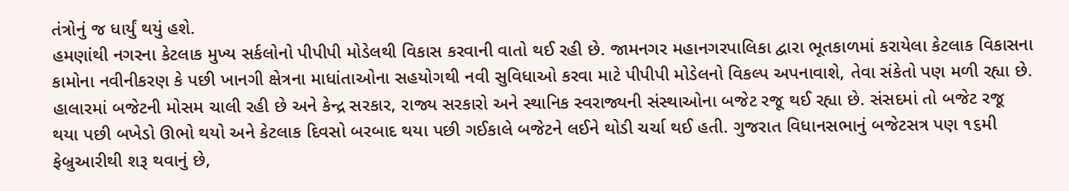તંત્રોનું જ ધાર્યું થયું હશે.
હમણાંથી નગરના કેટલાક મુખ્ય સર્કલોનો પીપીપી મોડેલથી વિકાસ કરવાની વાતો થઈ રહી છે. જામનગર મહાનગરપાલિકા દ્વારા ભૂતકાળમાં કરાયેલા કેટલાક વિકાસના કામોના નવીનીકરણ કે પછી ખાનગી ક્ષેત્રના માધાંતાઓના સહયોગથી નવી સુવિધાઓ કરવા માટે પીપીપી મોડેલનો વિકલ્પ અપનાવાશે, તેવા સંકેતો પણ મળી રહ્યા છે.
હાલારમાં બજેટની મોસમ ચાલી રહી છે અને કેન્દ્ર સરકાર, રાજ્ય સરકારો અને સ્થાનિક સ્વરાજ્યની સંસ્થાઓના બજેટ રજૂ થઈ રહ્યા છે. સંસદમાં તો બજેટ રજૂ થયા પછી બખેડો ઊભો થયો અને કેટલાક દિવસો બરબાદ થયા પછી ગઈકાલે બજેટને લઈને થોડી ચર્ચા થઈ હતી. ગુજરાત વિધાનસભાનું બજેટસત્ર પણ ૧૬મી ફેબ્રુઆરીથી શરૂ થવાનું છે,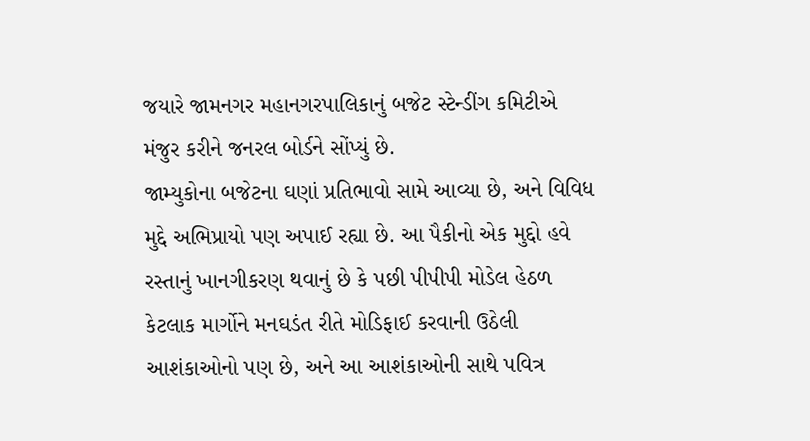જયારે જામનગર મહાનગરપાલિકાનું બજેટ સ્ટેન્ડીંગ કમિટીએ મંજુર કરીને જનરલ બોર્ડને સોંપ્યું છે.
જામ્યુકોના બજેટના ઘણાં પ્રતિભાવો સામે આવ્યા છે, અને વિવિધ મુદ્દે અભિપ્રાયો પણ અપાઈ રહ્યા છે. આ પૈકીનો એક મુદ્દો હવે રસ્તાનું ખાનગીકરણ થવાનું છે કે પછી પીપીપી મોડેલ હેઠળ કેટલાક માર્ગોને મનઘડંત રીતે મોડિફાઈ કરવાની ઉઠેલી આશંકાઓનો પણ છે, અને આ આશંકાઓની સાથે પવિત્ર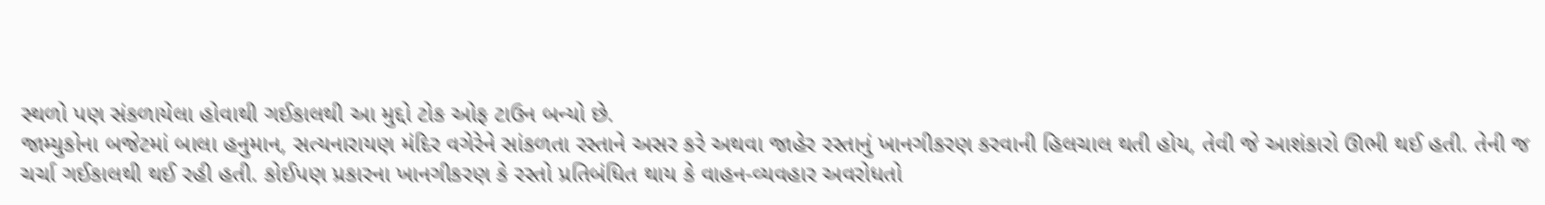સ્થળો પણ સંકળાયેલા હોવાથી ગઈકાલથી આ મુદ્દો ટોક ઓફ ટાઉન બન્યો છે.
જામ્યુકોના બજેટમાં બાલા હનુમાન, સત્યનારાયણ મંદિર વગેરેને સાંકળતા રસ્તાને અસર કરે અથવા જાહેર રસ્તાનું ખાનગીકરણ કરવાની હિલચાલ થતી હોય, તેવી જે આશંકારો ઊભી થઈ હતી. તેની જ ચર્ચા ગઈકાલથી થઈ રહી હતી. કોઈપણ પ્રકારના ખાનગીકરણ કે રસ્તો પ્રતિબંધિત થાય કે વાહન-વ્યવહાર અવરોધતો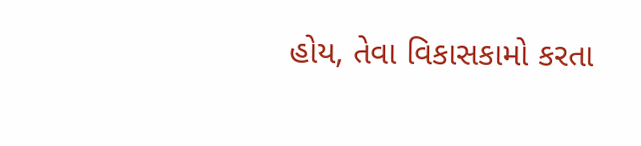હોય, તેવા વિકાસકામો કરતા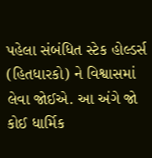પહેલા સંબંધિત સ્ટેક હોલ્ડર્સ (હિતધારકો) ને વિશ્વાસમાં લેવા જોઈએ. આ અંગે જો કોઈ ધાર્મિક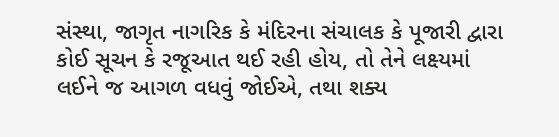સંસ્થા, જાગૃત નાગરિક કે મંદિરના સંચાલક કે પૂજારી દ્વારા કોઈ સૂચન કે રજૂઆત થઈ રહી હોય, તો તેને લક્ષ્યમાં લઈને જ આગળ વધવું જોઈએ, તથા શક્ય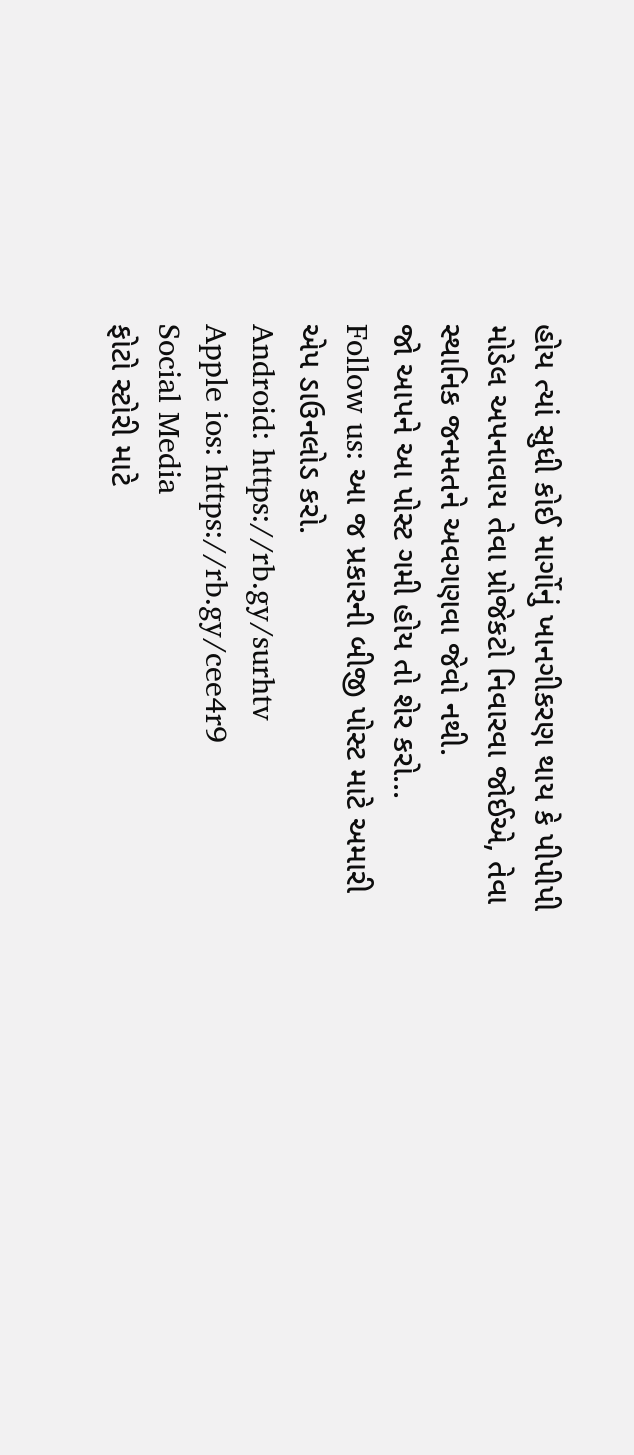હોય ત્યાં સુધી કોઈ માર્ગોનું ખાનગીકરણ થાય કે પીપીપી મોડેલ અપનાવાય તેવા પ્રોજેકટો નિવારવા જોઈએ, તેવા સ્થાનિક જનમતને અવગણવા જેવો નથી.
જો આપને આ પોસ્ટ ગમી હોય તો શેર કરો...
Follow us: આ જ પ્રકારની બીજી પોસ્ટ માટે અમારી એપ ડાઉનલોડ કરો.
Android: https://rb.gy/surhtv
Apple ios: https://rb.gy/cee4r9
Social Media
ફોટો સ્ટોરી માટે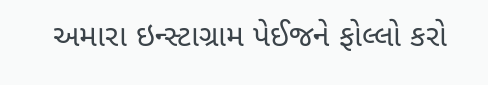અમારા ઇન્સ્ટાગ્રામ પેઈજને ફોલ્લો કરો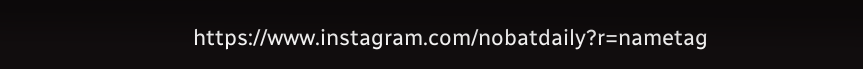https://www.instagram.com/nobatdaily?r=nametag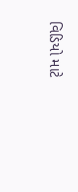વિડિયો માટે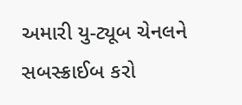અમારી યુ-ટ્યૂબ ચેનલને સબસ્ક્રાઈબ કરો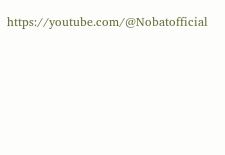https://youtube.com/@Nobatofficial